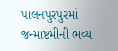પાલનપુરપુરમાં જન્માષ્ટમીની ભવ્ય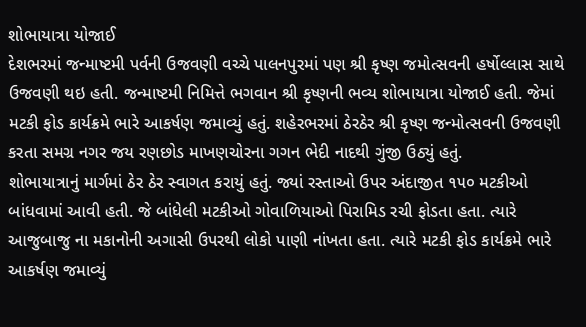શોભાયાત્રા યોજાઈ
દેશભરમાં જન્માષ્ટમી પર્વની ઉજવણી વચ્ચે પાલનપુરમાં પણ શ્રી કૃષ્ણ જમોત્સવની હર્ષોલ્લાસ સાથે ઉજવણી થઇ હતી. જન્માષ્ટમી નિમિત્તે ભગવાન શ્રી કૃષ્ણની ભવ્ય શોભાયાત્રા યોજાઈ હતી. જેમાં મટકી ફોડ કાર્યક્રમે ભારે આકર્ષણ જમાવ્યું હતું. શહેરભરમાં ઠેરઠેર શ્રી કૃષ્ણ જન્મોત્સવની ઉજવણી કરતા સમગ્ર નગર જય રણછોડ માખણચોરના ગગન ભેદી નાદથી ગુંજી ઉઠ્યું હતું.
શોભાયાત્રાનું માર્ગમાં ઠેર ઠેર સ્વાગત કરાયું હતું. જ્યાં રસ્તાઓ ઉપર અંદાજીત ૧૫૦ મટકીઓ બાંધવામાં આવી હતી. જે બાંધેલી મટકીઓ ગોવાળિયાઓ પિરામિડ રચી ફોડતા હતા. ત્યારે આજુબાજુ ના મકાનોની અગાસી ઉપરથી લોકો પાણી નાંખતા હતા. ત્યારે મટકી ફોડ કાર્યક્રમે ભારે આકર્ષણ જમાવ્યું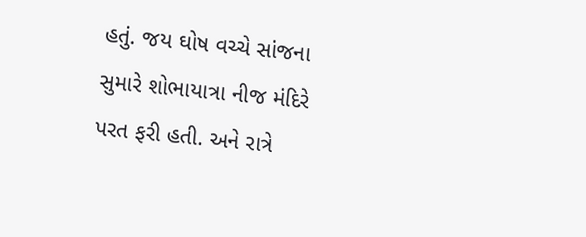હતું. જય ઘોષ વચ્ચે સાંજના સુમારે શોભાયાત્રા નીજ મંદિરે પરત ફરી હતી. અને રાત્રે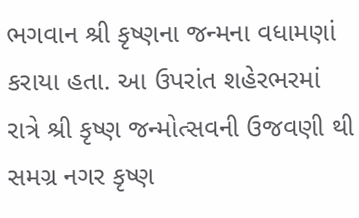ભગવાન શ્રી કૃષ્ણના જન્મના વધામણાં કરાયા હતા. આ ઉપરાંત શહેરભરમાં રાત્રે શ્રી કૃષ્ણ જન્મોત્સવની ઉજવણી થી સમગ્ર નગર કૃષ્ણ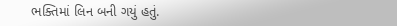ભક્તિમાં લિન બની ગયું હતું.